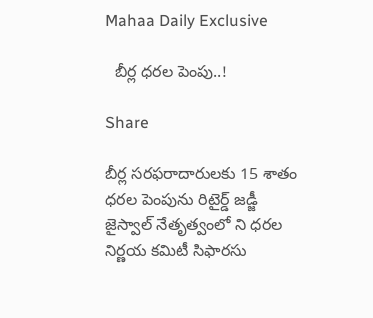Mahaa Daily Exclusive

  బీర్ల ధరల పెంపు..!

Share

బీర్ల సరఫరాదారులకు 15 శాతం ధరల పెంపును రిటైర్డ్ జడ్జీ జైస్వాల్ నేతృత్వంలో ని ధరల నిర్ణయ కమిటీ సిఫారసు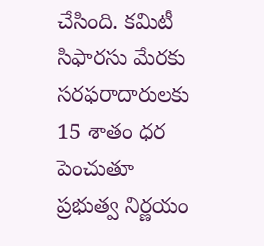చేసింది. కమిటీ సిఫారసు మేరకు సరఫరాదారులకు 15 శాతం ధర పెంచుతూ ప్రభుత్వ నిర్ణయం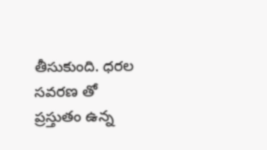తీసుకుంది. ధరల సవరణ తో ప్రస్తుతం ఉన్న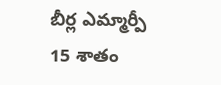బీర్ల ఎమ్మార్పీ 15 శాతం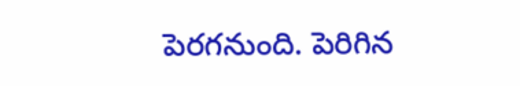పెరగనుంది. పెరిగిన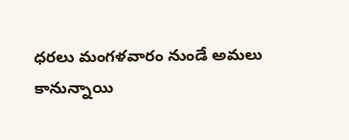ధరలు మంగళవారం నుండే అమలు కానున్నాయి